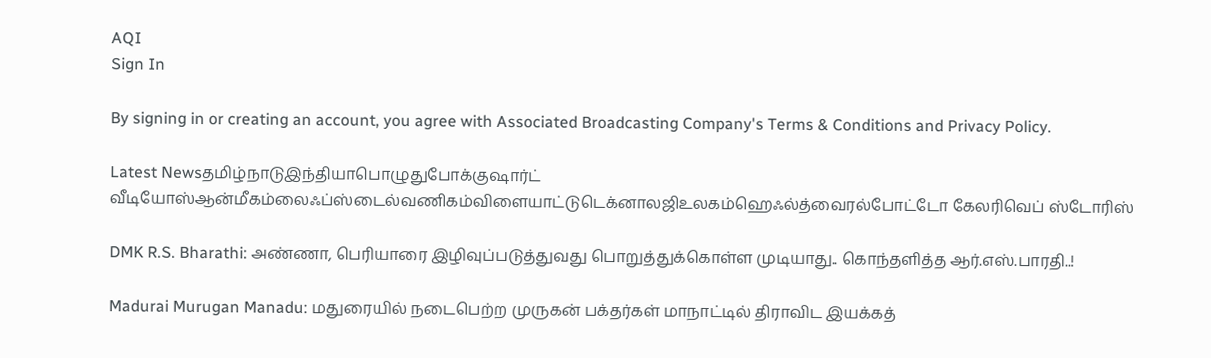AQI
Sign In

By signing in or creating an account, you agree with Associated Broadcasting Company's Terms & Conditions and Privacy Policy.

Latest Newsதமிழ்நாடுஇந்தியாபொழுதுபோக்குஷார்ட் வீடியோஸ்ஆன்மீகம்லைஃப்ஸ்டைல்வணிகம்விளையாட்டுடெக்னாலஜிஉலகம்ஹெஃல்த்வைரல்போட்டோ கேலரிவெப் ஸ்டோரிஸ்

DMK R.S. Bharathi: அண்ணா, பெரியாரை இழிவுப்படுத்துவது பொறுத்துக்கொள்ள முடியாது.. கொந்தளித்த ஆர்.எஸ்.பாரதி..!

Madurai Murugan Manadu: மதுரையில் நடைபெற்ற முருகன் பக்தர்கள் மாநாட்டில் திராவிட இயக்கத்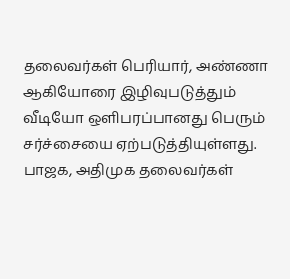தலைவர்கள் பெரியார், அண்ணா ஆகியோரை இழிவுபடுத்தும் வீடியோ ஒளிபரப்பானது பெரும் சர்ச்சையை ஏற்படுத்தியுள்ளது. பாஜக, அதிமுக தலைவர்கள்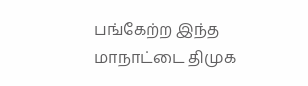பங்கேற்ற இந்த மாநாட்டை திமுக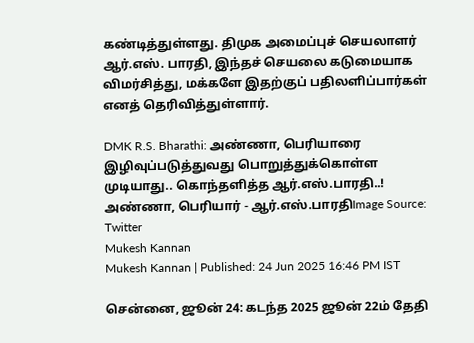கண்டித்துள்ளது. திமுக அமைப்புச் செயலாளர் ஆர்.எஸ். பாரதி, இந்தச் செயலை கடுமையாக விமர்சித்து, மக்களே இதற்குப் பதிலளிப்பார்கள் எனத் தெரிவித்துள்ளார்.

DMK R.S. Bharathi: அண்ணா, பெரியாரை இழிவுப்படுத்துவது பொறுத்துக்கொள்ள முடியாது.. கொந்தளித்த ஆர்.எஸ்.பாரதி..!
அண்ணா, பெரியார் - ஆர்.எஸ்.பாரதிImage Source: Twitter
Mukesh Kannan
Mukesh Kannan | Published: 24 Jun 2025 16:46 PM IST

சென்னை, ஜூன் 24: கடந்த 2025 ஜூன் 22ம் தேதி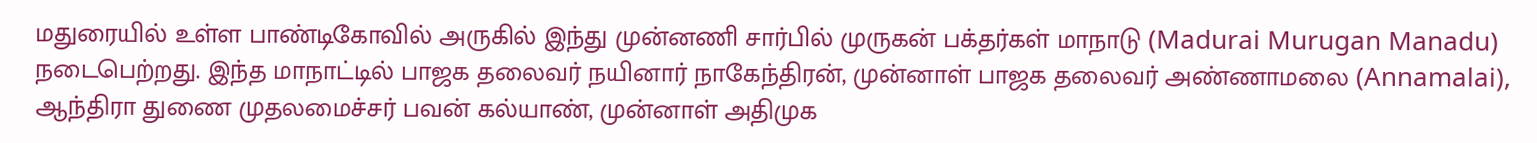மதுரையில் உள்ள பாண்டிகோவில் அருகில் இந்து முன்னணி சார்பில் முருகன் பக்தர்கள் மாநாடு (Madurai Murugan Manadu) நடைபெற்றது. இந்த மாநாட்டில் பாஜக தலைவர் நயினார் நாகேந்திரன், முன்னாள் பாஜக தலைவர் அண்ணாமலை (Annamalai), ஆந்திரா துணை முதலமைச்சர் பவன் கல்யாண், முன்னாள் அதிமுக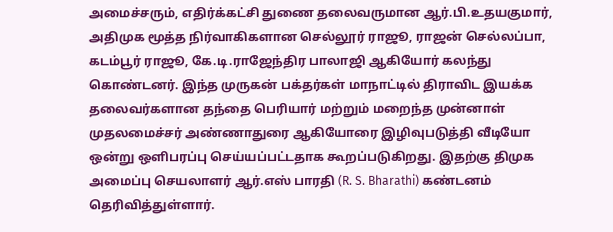அமைச்சரும், எதிர்க்கட்சி துணை தலைவருமான ஆர்.பி.உதயகுமார், அதிமுக மூத்த நிர்வாகிகளான செல்லூர் ராஜூ, ராஜன் செல்லப்பா, கடம்பூர் ராஜூ, கே.டி.ராஜேந்திர பாலாஜி ஆகியோர் கலந்து கொண்டனர். இந்த முருகன் பக்தர்கள் மாநாட்டில் திராவிட இயக்க தலைவர்களான தந்தை பெரியார் மற்றும் மறைந்த முன்னாள் முதலமைச்சர் அண்ணாதுரை ஆகியோரை இழிவுபடுத்தி வீடியோ ஒன்று ஒளிபரப்பு செய்யப்பட்டதாக கூறப்படுகிறது. இதற்கு திமுக அமைப்பு செயலாளர் ஆர்.எஸ் பாரதி (R. S. Bharathi) கண்டனம் தெரிவித்துள்ளார்.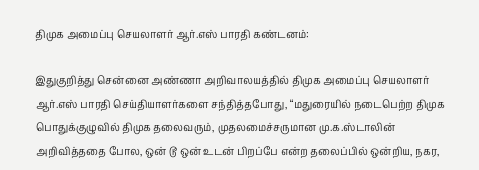திமுக அமைப்பு செயலாளர் ஆர்.எஸ் பாரதி கண்டனம்:

இதுகுறித்து சென்னை அண்ணா அறிவாலயத்தில் திமுக அமைப்பு செயலாளர் ஆர்.எஸ் பாரதி செய்தியாளர்களை சந்தித்தபோது, “மதுரையில் நடைபெற்ற திமுக பொதுக்குழுவில் திமுக தலைவரும், முதலமைச்சருமான மு.க.ஸ்டாலின் அறிவித்ததை போல, ஒன் டூ ஒன் உடன் பிறப்பே என்ற தலைப்பில் ஒன்றிய, நகர,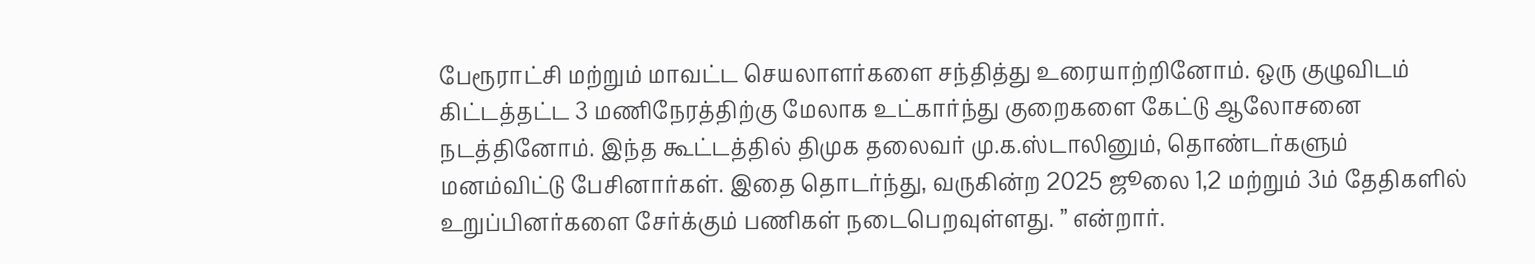பேரூராட்சி மற்றும் மாவட்ட செயலாளர்களை சந்தித்து உரையாற்றினோம். ஒரு குழுவிடம் கிட்டத்தட்ட 3 மணிநேரத்திற்கு மேலாக உட்கார்ந்து குறைகளை கேட்டு ஆலோசனை நடத்தினோம். இந்த கூட்டத்தில் திமுக தலைவர் மு.க.ஸ்டாலினும், தொண்டர்களும் மனம்விட்டு பேசினார்கள். இதை தொடர்ந்து, வருகின்ற 2025 ஜூலை 1,2 மற்றும் 3ம் தேதிகளில் உறுப்பினர்களை சேர்க்கும் பணிகள் நடைபெறவுள்ளது. ” என்றார்.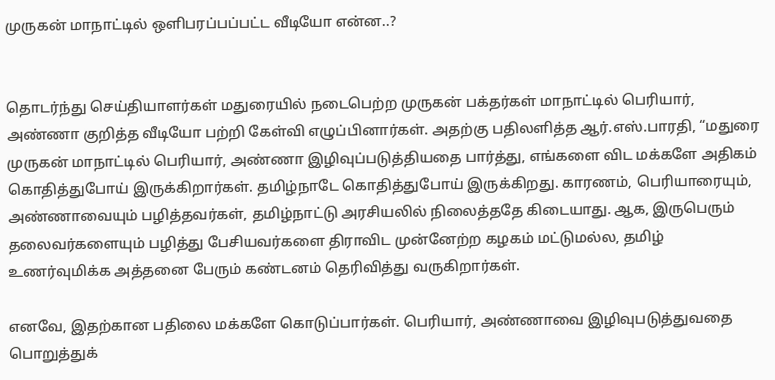முருகன் மாநாட்டில் ஒளிபரப்பப்பட்ட வீடியோ என்ன..?


தொடர்ந்து செய்தியாளர்கள் மதுரையில் நடைபெற்ற முருகன் பக்தர்கள் மாநாட்டில் பெரியார், அண்ணா குறித்த வீடியோ பற்றி கேள்வி எழுப்பினார்கள். அதற்கு பதிலளித்த ஆர்.எஸ்.பாரதி, “மதுரை முருகன் மாநாட்டில் பெரியார், அண்ணா இழிவுப்படுத்தியதை பார்த்து, எங்களை விட மக்களே அதிகம் கொதித்துபோய் இருக்கிறார்கள். தமிழ்நாடே கொதித்துபோய் இருக்கிறது. காரணம், பெரியாரையும், அண்ணாவையும் பழித்தவர்கள், தமிழ்நாட்டு அரசியலில் நிலைத்ததே கிடையாது. ஆக, இருபெரும் தலைவர்களையும் பழித்து பேசியவர்களை திராவிட முன்னேற்ற கழகம் மட்டுமல்ல, தமிழ் உணர்வுமிக்க அத்தனை பேரும் கண்டனம் தெரிவித்து வருகிறார்கள்.

எனவே, இதற்கான பதிலை மக்களே கொடுப்பார்கள். பெரியார், அண்ணாவை இழிவுபடுத்துவதை பொறுத்துக்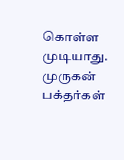கொள்ள முடியாது. முருகன் பக்தர்கள்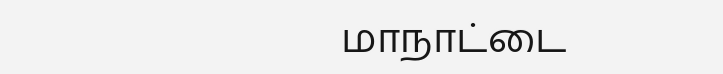மாநாட்டை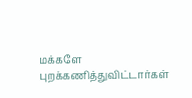மக்களே புறக்கணித்துவிட்டார்கள்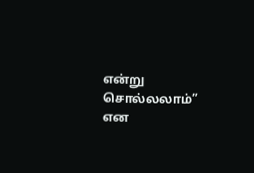என்று சொல்லலாம்” என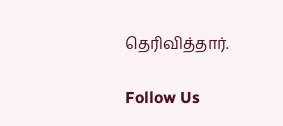தெரிவித்தார்.

Follow Us